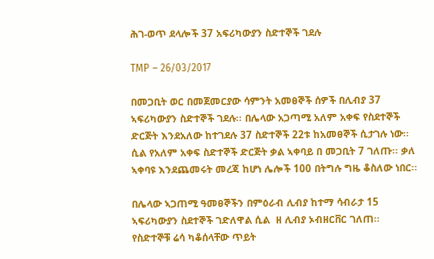ሕገ-ወጥ ደላሎች 37 አፍሪካውያን ስድተኞች ገደሉ

TMP – 26/03/2017

በመጋቢት ወር በመጀመርያው ሳምንት አመፀኞች ሰዎች በሊብያ 37 ኣፍሪካውያን ስድተኞች ገደሉ፡፡ በሌላው አጋጣሚ አለም አቀፍ የስደተኞች ድርጅት እንደአለው ከተገደሉ 37 ስድተኞች 22ቱ ከአመፀኞች ሲታገሉ ነው፡፡ ሲል የአለም አቀፍ ስድተኞች ድርጅት ቃል ኣቀባይ በ መጋቢት 7 ገለጡ፡፡ ቃለ ኣቀባዩ እንደጨመሩት መረጃ ከሆነ ሌሎች 100 በትግሉ ግዜ ቆስለው ነበር፡፡

በሌላው ኣጋጠሚ ዓመፀኞችን በምዕራብ ሊብያ ከተማ ሳብራታ 15 ኣፍሪካውያን ስደተኞች ገድለዋል ሲል  ዘ ሊብያ ኦብዘርቨር ገለጠ፡፡ የስድተኞቹ ሬሳ ካቆሰላቸው ጥይት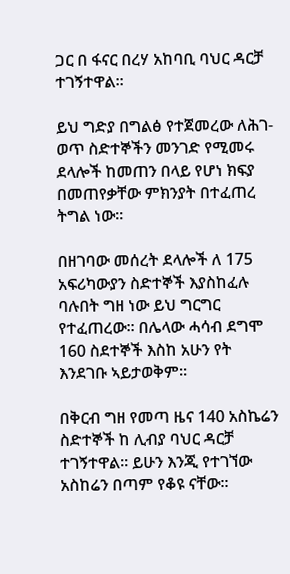ጋር በ ፋናር በረሃ አከባቢ ባህር ዳርቻ ተገኝተዋል፡፡

ይህ ግድያ በግልፅ የተጀመረው ለሕገ-ወጥ ስድተኞችን መንገድ የሚመሩ ደላሎች ከመጠን በላይ የሆነ ክፍያ በመጠየቃቸው ምክንያት በተፈጠረ ትግል ነው፡፡

በዘገባው መሰረት ደላሎች ለ 175 አፍሪካውያን ስድተኞች እያስከፈሉ ባሉበት ግዘ ነው ይህ ግርግር የተፈጠረው፡፡ በሌላው ሓሳብ ደግሞ 160 ስደተኞች እስከ አሁን የት እንደገቡ ኣይታወቅም፡፡

በቅርብ ግዘ የመጣ ዜና 140 አስኬሬን ስድተኞች ከ ሊብያ ባህር ዳርቻ ተገኝተዋል፡፡ ይሁን እንጂ የተገኘው አስከሬን በጣም የቆዩ ናቸው፡፡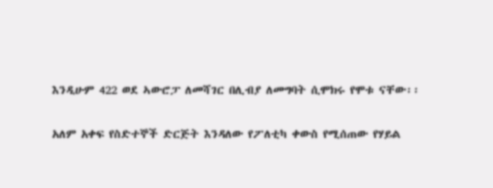እንዲሁም 422 ወደ ኣውሮፓ ለመሻገር በሊብያ ለመግባት ሲሞክሩ የሞቱ ናቸው፡፡

አለም አቀፍ የስድተኞች ድርጅት እንዳለው የፖለቲካ ቀውስ የሚሰጠው የሃይል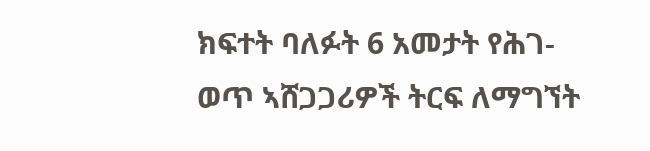ክፍተት ባለፉት 6 አመታት የሕገ-ወጥ ኣሸጋጋሪዎች ትርፍ ለማግኘት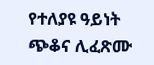የተለያዩ ዓይነት ጭቆና ሊፈጽሙ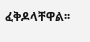ፈቅዶላቸዋል፡፡